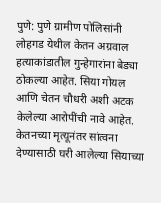पुणे: पुणे ग्रामीण पोलिसांनी लोहगड येथील केतन अग्रवाल हत्याकांडातील गुन्हेगारांना बेड्या ठोकल्या आहेत. सिया गोयल आणि चेतन चौधरी अशी अटक केलेल्या आरोपींची नावे आहेत. केतनच्या मृत्यूनंतर सांत्वना देण्यासाठी घरी आलेल्या सियाच्या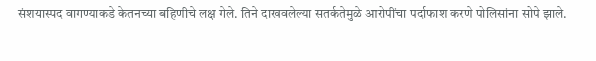संशयास्पद वागण्याकडे केतनच्या बहिणीचे लक्ष गेले. तिने दाखवलेल्या सतर्कतेमुळे आरोपींचा पर्दाफाश करणे पोलिसांना सोपे झाले.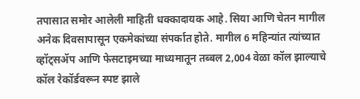तपासात समोर आलेली माहिती धक्कादायक आहे. सिया आणि चेतन मागील अनेक दिवसापासून एकमेकांच्या संपर्कात होते. मागील 6 महिन्यांत त्यांच्यात व्हॉट्सॲप आणि फेसटाइमच्या माध्यमातून तब्बल 2,004 वेळा कॉल झाल्याचे कॉल रेकॉर्डवरून स्पष्ट झाले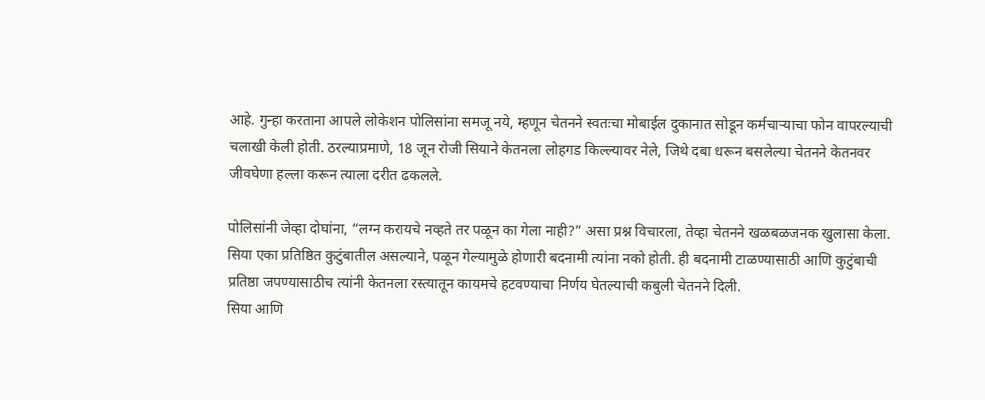आहे. गुन्हा करताना आपले लोकेशन पोलिसांना समजू नये, म्हणून चेतनने स्वतःचा मोबाईल दुकानात सोडून कर्मचाऱ्याचा फोन वापरल्याची चलाखी केली होती. ठरल्याप्रमाणे, 18 जून रोजी सियाने केतनला लोहगड किल्ल्यावर नेले, जिथे दबा धरून बसलेल्या चेतनने केतनवर जीवघेणा हल्ला करून त्याला दरीत ढकलले.

पोलिसांनी जेव्हा दोघांना, “लग्न करायचे नव्हते तर पळून का गेला नाही?” असा प्रश्न विचारला, तेव्हा चेतनने खळबळजनक खुलासा केला. सिया एका प्रतिष्ठित कुटुंबातील असल्याने, पळून गेल्यामुळे होणारी बदनामी त्यांना नको होती. ही बदनामी टाळण्यासाठी आणि कुटुंबाची प्रतिष्ठा जपण्यासाठीच त्यांनी केतनला रस्त्यातून कायमचे हटवण्याचा निर्णय घेतल्याची कबुली चेतनने दिली.
सिया आणि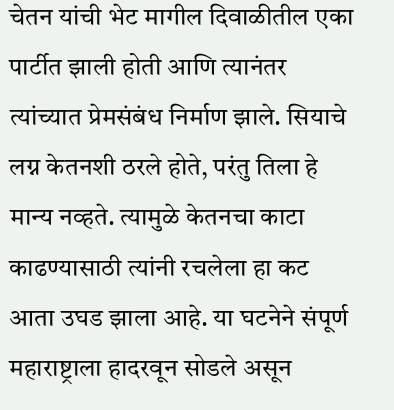चेतन यांची भेट मागील दिवाळीतील एका पार्टीत झाली होती आणि त्यानंतर त्यांच्यात प्रेमसंबंध निर्माण झाले. सियाचे लग्न केतनशी ठरले होते, परंतु तिला हे मान्य नव्हते. त्यामुळे केतनचा काटा काढण्यासाठी त्यांनी रचलेला हा कट आता उघड झाला आहे. या घटनेने संपूर्ण महाराष्ट्राला हादरवून सोडले असून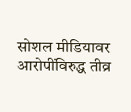सोशल मीडियावर आरोपींविरुद्ध तीव्र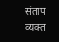संताप व्यक्त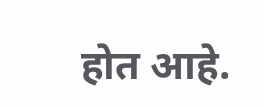होत आहे.